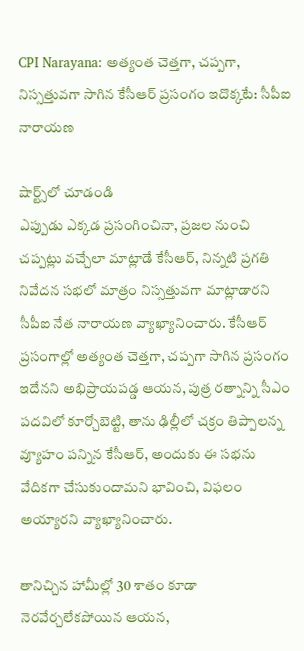CPI Narayana: అత్యంత చెత్తగా, చప్పగా, నిస్సత్తువగా సాగిన కేసీఆర్ ప్రసంగం ఇదొక్కటే: సీపీఐ నారాయణ

షార్ట్స్‌లో చూడండి
ఎప్పుడు ఎక్కడ ప్రసంగించినా, ప్రజల నుంచి చప్పట్లు వచ్చేలా మాట్లాడే కేసీఆర్, నిన్నటి ప్రగతి నివేదన సభలో మాత్రం నిస్సత్తువగా మాట్లాడారని సీపీఐ నేత నారాయణ వ్యాఖ్యానించారు. కేసీఆర్ ప్రసంగాల్లో అత్యంత చెత్తగా, చప్పగా సాగిన ప్రసంగం ఇదేనని అభిప్రాయపడ్డ ఆయన, పుత్ర రత్నాన్ని సీఎం పదవిలో కూర్చోబెట్టి, తాను ఢిల్లీలో చక్రం తిప్పాలన్న వ్యూహం పన్నిన కేసీఆర్, అందుకు ఈ సభను వేదికగా చేసుకుందామని భావించి, విఫలం అయ్యారని వ్యాఖ్యానించారు.

తానిచ్చిన హామీల్లో 30 శాతం కూడా నెరవేర్చలేకపోయిన ఆయన,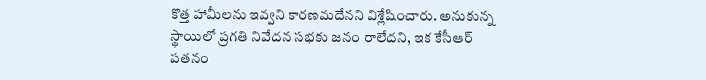కొత్త హామీలను ఇవ్వని కారణమదేనని విశ్లేషించారు. అనుకున్న స్థాయిలో ప్రగతి నివేదన సభకు జనం రాలేదని, ఇక కేసీఆర్ పతనం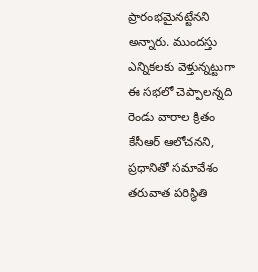ప్రారంభమైనట్టేనని అన్నారు. ముందస్తు ఎన్నికలకు వెళ్తున్నట్టుగా ఈ సభలో చెప్పాలన్నది రెండు వారాల క్రితం కేసీఆర్ ఆలోచనని, ప్రధానితో సమావేశం తరువాత పరిస్థితి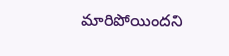మారిపోయిందని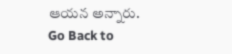ఆయన అన్నారు.
Go Back to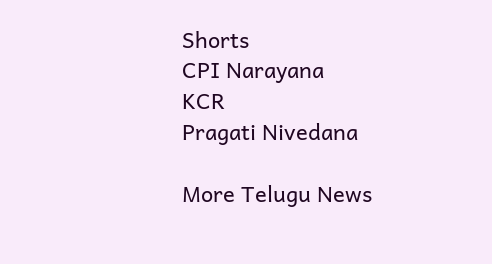Shorts
CPI Narayana
KCR
Pragati Nivedana

More Telugu News